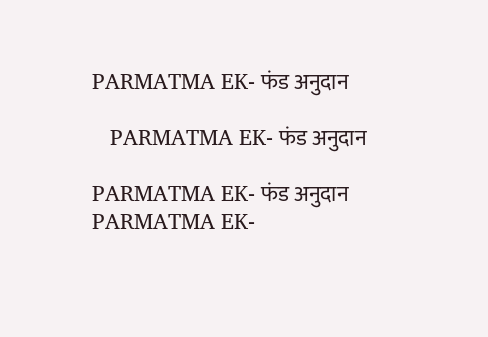PARMATMA EK- फंड अनुदान

   PARMATMA EK- फंड अनुदान

PARMATMA EK- फंड अनुदान
PARMATMA EK-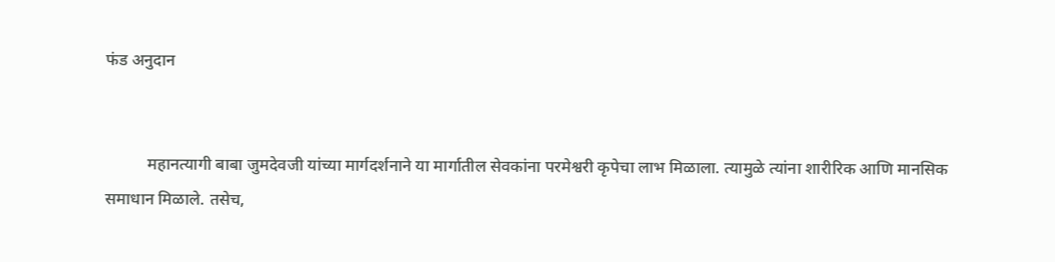फंड अनुदान


          महानत्यागी बाबा जुमदेवजी यांच्या मार्गदर्शनाने या मार्गातील सेवकांना परमेश्वरी कृपेचा लाभ मिळाला. त्यामुळे त्यांना शारीरिक आणि मानसिक समाधान मिळाले. तसेच,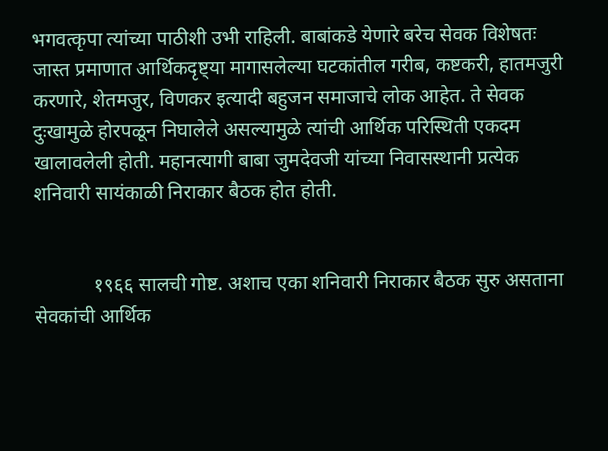भगवत्कृपा त्यांच्या पाठीशी उभी राहिली. बाबांकडे येणारे बरेच सेवक विशेषतः जास्त प्रमाणात आर्थिकदृष्ट्या मागासलेल्या घटकांतील गरीब, कष्टकरी, हातमजुरी करणारे, शेतमजुर, विणकर इत्यादी बहुजन समाजाचे लोक आहेत. ते सेवक दुःखामुळे होरपळून निघालेले असल्यामुळे त्यांची आर्थिक परिस्थिती एकदम खालावलेली होती. महानत्यागी बाबा जुमदेवजी यांच्या निवासस्थानी प्रत्येक शनिवारी सायंकाळी निराकार बैठक होत होती.


            १९६६ सालची गोष्ट. अशाच एका शनिवारी निराकार बैठक सुरु असताना सेवकांची आर्थिक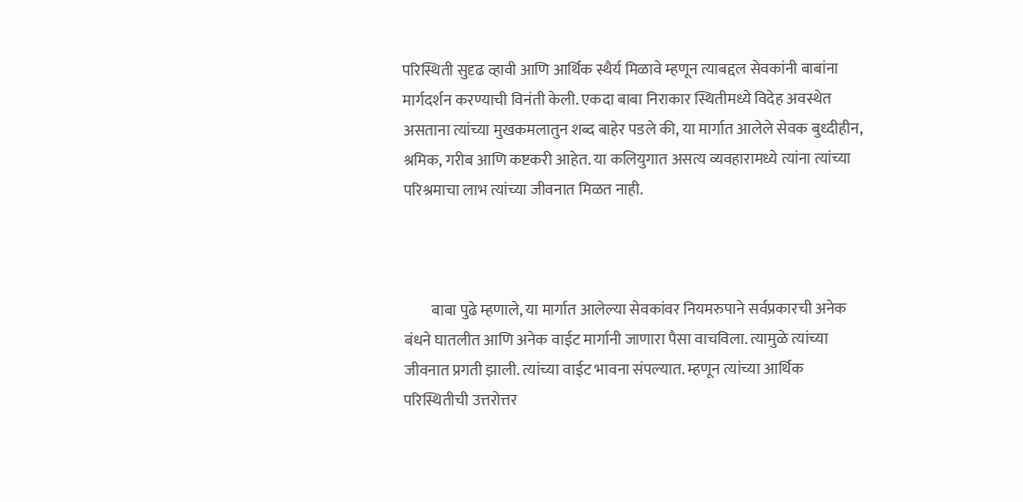परिस्थिती सुदृढ व्हावी आणि आर्थिक स्थैर्य मिळावे म्हणून त्याबद्दल सेवकांनी बाबांना मार्गदर्शन करण्याची विनंती केली. एकदा बाबा निराकार स्थितीमध्ये विदेह अवस्थेत असताना त्यांच्या मुखकमलातुन शब्द बाहेर पडले की, या मार्गात आलेले सेवक बुध्दीहीन, श्रमिक, गरीब आणि कष्टकरी आहेत. या कलियुगात असत्य व्यवहारामध्ये त्यांना त्यांच्या परिश्रमाचा लाभ त्यांच्या जीवनात मिळत नाही.



         बाबा पुढे म्हणाले, या मार्गात आलेल्या सेवकांवर नियमरुपाने सर्वप्रकारची अनेक बंधने घातलीत आणि अनेक वाईट मार्गानी जाणारा पैसा वाचविला. त्यामुळे त्यांच्या जीवनात प्रगती झाली. त्यांच्या वाईट भावना संपल्यात. म्हणून त्यांच्या आर्थिक परिस्थितीची उत्तरोत्तर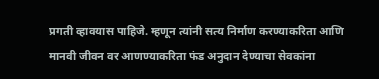प्रगती व्हावयास पाहिजे. म्हणून त्यांनी सत्य निर्माण करण्याकरिता आणि मानवी जीवन वर आणण्याकरिता फंड अनुदान देण्याचा सेवकांना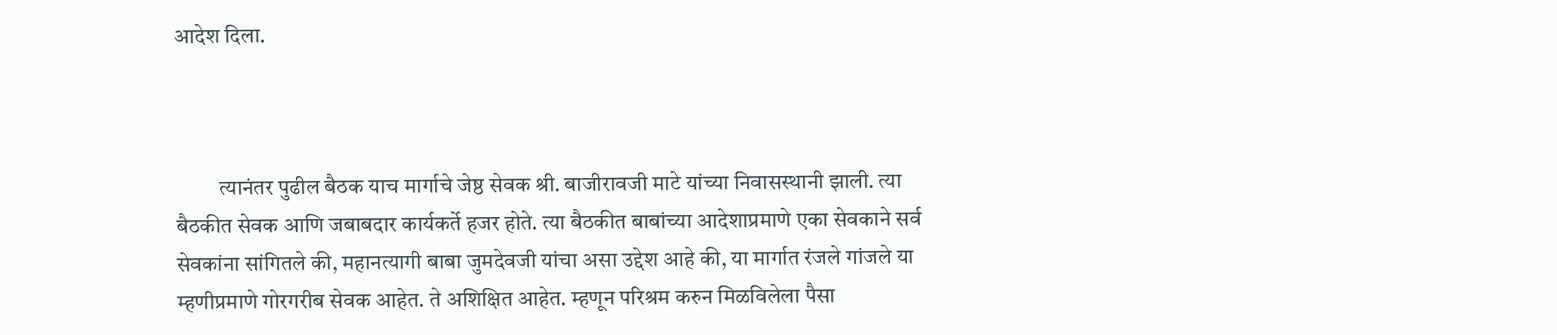आदेश दिला.



          त्यानंतर पुढील बैठक याच मार्गाचे जेष्ठ सेवक श्री. बाजीरावजी माटे यांच्या निवासस्थानी झाली. त्या बैठकीत सेवक आणि जबाबदार कार्यकर्ते हजर होते. त्या बैठकीत बाबांच्या आदेशाप्रमाणे एका सेवकाने सर्व सेवकांना सांगितले की, महानत्यागी बाबा जुमदेवजी यांचा असा उद्देश आहे की, या मार्गात रंजले गांजले या म्हणीप्रमाणे गोरगरीब सेवक आहेत. ते अशिक्षित आहेत. म्हणून परिश्रम करुन मिळविलेला पैसा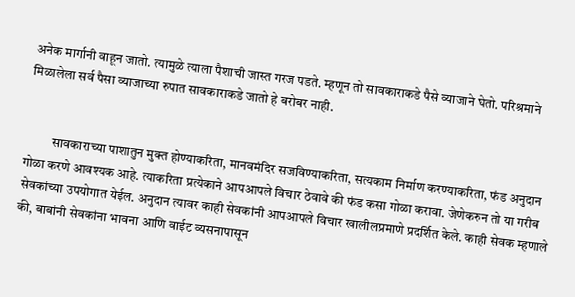अनेक मार्गानी वाहून जातो. त्यामुळे त्याला पैशाची जास्त गरज पडते. म्हणून तो सावकाराकडे पैसे व्याजाने घेतो. परिश्रमाने मिळालेला सर्व पैसा व्याजाच्या रुपात सावकाराकडे जातो हे बरोबर नाही.


          सावकाराच्या पाशातुन मुक्त होण्याकरिता, मानवमंदिर सजविण्याकरिता, सत्यकाम निर्माण करण्याकरिता, फंड अनुदान गोळा करणे आवश्यक आहे. त्याकरिता प्रत्येकाने आपआपले विचार ठेवावे की फंड कसा गोळा करावा. जेणेकरुन तो या गरीब सेवकांच्या उपयोगात येईल. अनुदान त्यावर काही सेवकांनी आपआपले विचार खालीलप्रमाणे प्रदर्शित केले. काही सेवक म्हणाले की, बाबांनी सेवकांना भावना आणि वाईट व्यसनापासून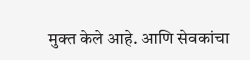मुक्त केले आहे. आणि सेवकांचा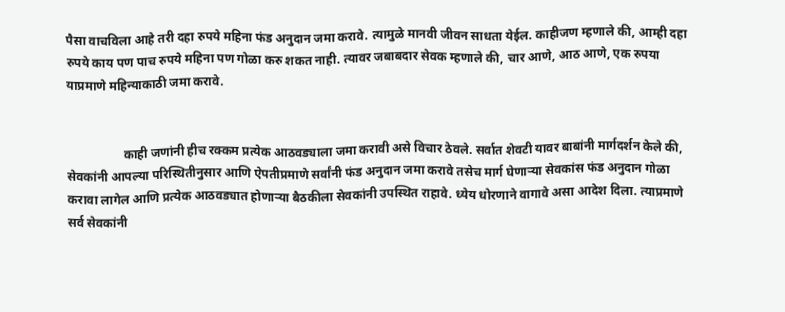पैसा वाचविला आहे तरी दहा रुपये महिना फंड अनुदान जमा करावे. त्यामुळे मानवी जीवन साधता येईल. काहीजण म्हणाले की, आम्ही दहा रुपये काय पण पाच रुपये महिना पण गोळा करु शकत नाही. त्यावर जबाबदार सेवक म्हणाले की, चार आणे, आठ आणे, एक रुपया याप्रमाणे महिन्याकाठी जमा करावे.


                  काही जणांनी हीच रक्कम प्रत्येक आठवड्याला जमा करावी असे विचार ठेवले. सर्वात शेवटी यावर बाबांनी मार्गदर्शन केले की, सेवकांनी आपल्या परिस्थितीनुसार आणि ऐपतीप्रमाणे सर्वांनी फंड अनुदान जमा करावे तसेच मार्ग घेणाऱ्या सेवकांस फंड अनुदान गोळा करावा लागेल आणि प्रत्येक आठवड्यात होणाऱ्या बैठकीला सेवकांनी उपस्थित राहावे. ध्येय धोरणाने वागावे असा आदेश दिला. त्याप्रमाणे सर्व सेवकांनी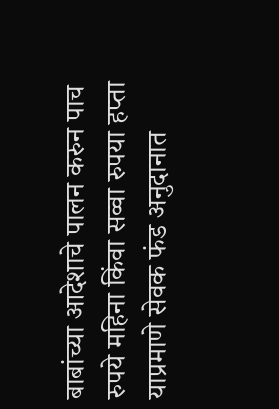बाबांच्या आदेशाचे पालन करुन पाच रुपये महिना किंवा सव्वा रुपया हप्ता याप्रमाणे सेवक फंड अनुदानात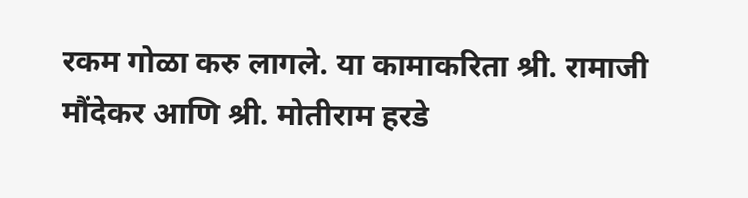रकम गोळा करु लागले. या कामाकरिता श्री. रामाजी मौंदेकर आणि श्री. मोतीराम हरडे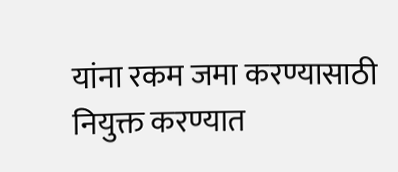यांना रकम जमा करण्यासाठी नियुक्त करण्यात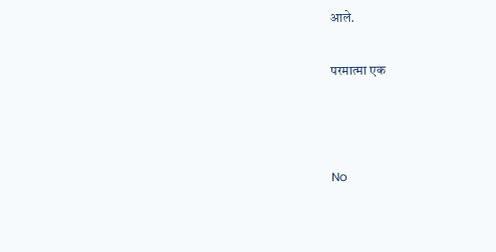आले.

परमात्मा एक



No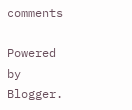comments

Powered by Blogger.